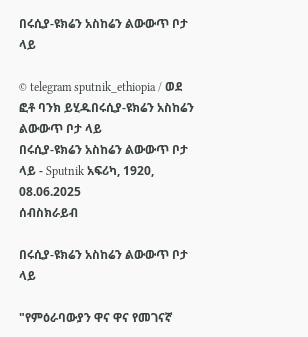በሩሲያ-ዩክሬን አስከሬን ልውውጥ ቦታ ላይ

© telegram sputnik_ethiopia / ወደ ፎቶ ባንክ ይሂዱበሩሲያ-ዩክሬን አስከሬን ልውውጥ ቦታ ላይ
በሩሲያ-ዩክሬን አስከሬን ልውውጥ ቦታ ላይ - Sputnik አፍሪካ, 1920, 08.06.2025
ሰብስክራይብ

በሩሲያ-ዩክሬን አስከሬን ልውውጥ ቦታ ላይ

"የምዕራባውያን ዋና ዋና የመገናኛ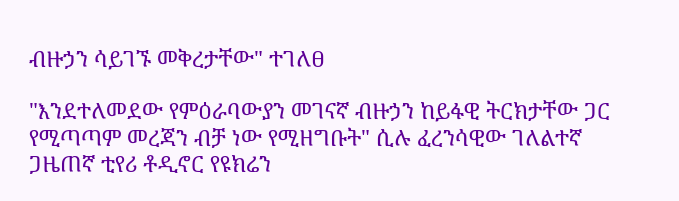ብዙኃን ሳይገኙ መቅረታቸው" ተገለፀ

"እንደተለመደው የምዕራባውያን መገናኛ ብዙኃን ከይፋዊ ትርክታቸው ጋር የሚጣጣም መረጃን ብቻ ነው የሚዘግቡት" ሲሉ ፈረንሳዊው ገለልተኛ ጋዜጠኛ ቲየሪ ቶዲኖር የዩክሬን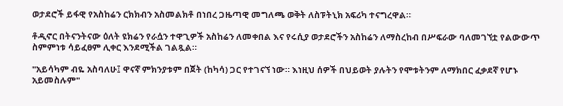ወታደሮች ይፋዊ የአስከሬን ርክክብን አስመልክቶ በነበረ ጋዜጣዊ መግለጫ ወቅት ለስፑትኒክ አፍሪካ ተናግረዋል።

ቶዲኖር በትናንትናው ዕለት ዩክሬን የራሷን ተዋጊዎች አስከሬን ለመቀበል እና የሩሲያ ወታደሮችን አስከሬን ለማስረከብ በሥፍራው ባለመገኘቷ የልውውጥ ስምምነቱ ሳይፈፀም ሊቀር እንደሚችል ገልጿል።

"አይሳካም ብዬ አስባለሁ፤ ዋናኛ ምክንያቱም በጀት (ከካሳ) ጋር የተገናኘ ነው። እነዚህ ሰዎች በህይወት ያሉትን የሞቱትንም ለማክበር ፈቃደኛ የሆኑ አይመስሉም"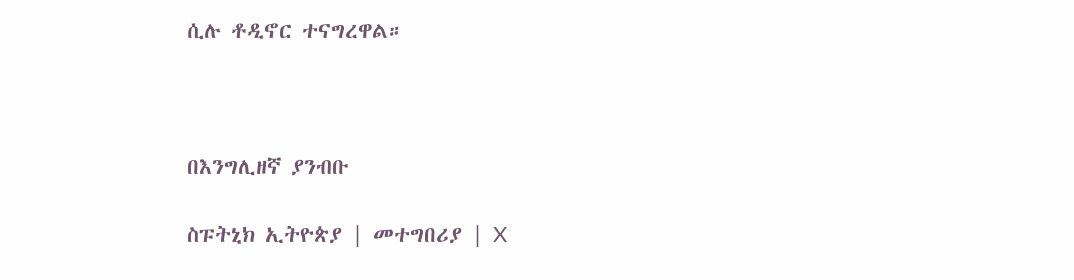ሲሉ ቶዲኖር ተናግረዋል።



በእንግሊዘኛ ያንብቡ

ስፑትኒክ ኢትዮጵያ | መተግበሪያ | X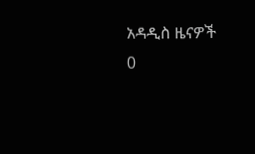አዳዲስ ዜናዎች
0